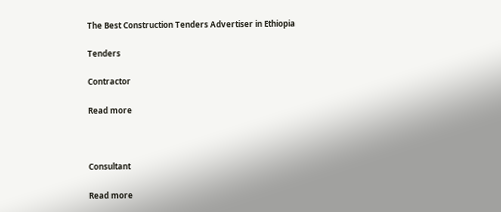The Best Construction Tenders Advertiser in Ethiopia

Tenders

Contractor

Read more



Consultant

Read more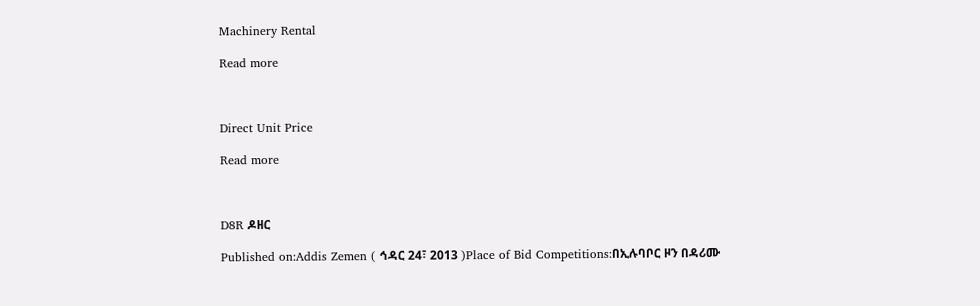Machinery Rental

Read more



Direct Unit Price

Read more



D8R ዶዘር

Published on:Addis Zemen ( ኅዳር 24፣ 2013 )Place of Bid Competitions:በኢሉባቦር ዞን በዳሪሙ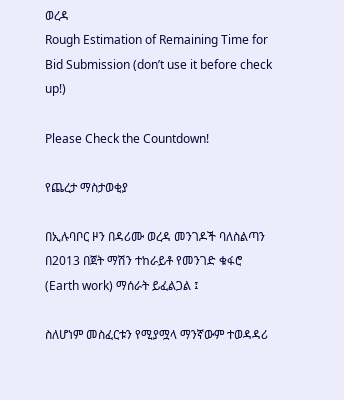ወረዳ
Rough Estimation of Remaining Time for Bid Submission (don’t use it before check up!)

Please Check the Countdown!

የጨረታ ማስታወቂያ

በኢሉባቦር ዞን በዳሪሙ ወረዳ መንገዶች ባለስልጣን በ2013 በጀት ማሽን ተከራይቶ የመንገድ ቁፋሮ (Earth work) ማሰራት ይፈልጋል ፤

ስለሆነም መስፈርቱን የሚያሟላ ማንኛውም ተወዳዳሪ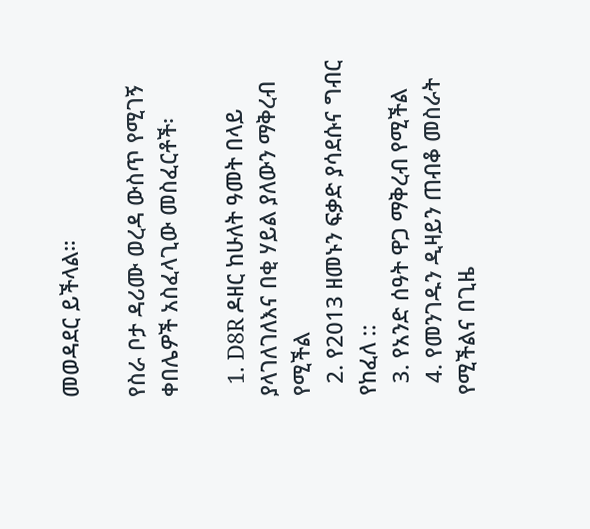መወዳደር ይችላል።

የስራ ቦታ ዳሪሙ ወረዳ ውስጥ የሚገኝ ቀበሌዎች አስፈላጊው መስፈርቶች፡

  1. D8R ዶዘር ከሁለት ዓመት በላይ ያላገለገለእና በቂ ሃይል ያለውን ማቅረብ የሚችል
  2. የ2013 ዘመኑን ፍቃድ ያሳደሱና ግብር የከፈለ ::
  3. የአንድ ሰዓት ዋጋ ማቅረብ የሚችል
  4. የመንገዱን ዲዛይን ጠብቆ መስራት የሚችልና በጊዜ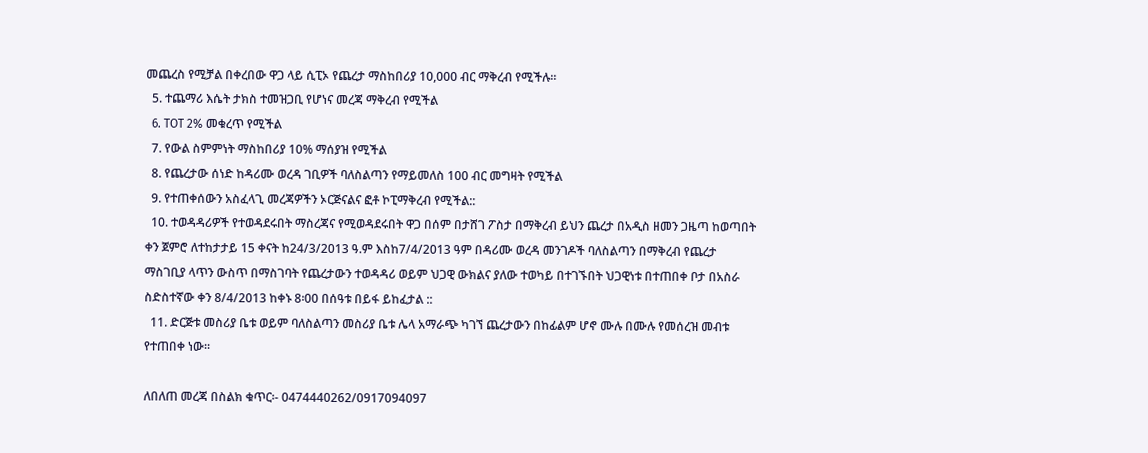መጨረስ የሚቻል በቀረበው ዋጋ ላይ ሲፒኦ የጨረታ ማስከበሪያ 10,000 ብር ማቅረብ የሚችሉ።
  5. ተጨማሪ እሴት ታክስ ተመዝጋቢ የሆነና መረጃ ማቅረብ የሚችል
  6. TOT 2% መቁረጥ የሚችል
  7. የውል ስምምነት ማስከበሪያ 10% ማሰያዝ የሚችል
  8. የጨረታው ሰነድ ከዳሪሙ ወረዳ ገቢዎች ባለስልጣን የማይመለስ 100 ብር መግዛት የሚችል
  9. የተጠቀሰውን አስፈላጊ መረጃዎችን ኦርጅናልና ፎቶ ኮፒማቅረብ የሚችል::
  10. ተወዳዳሪዎች የተወዳደሩበት ማስረጃና የሚወዳደሩበት ዋጋ በሰም በታሸገ ፖስታ በማቅረብ ይህን ጨረታ በአዲስ ዘመን ጋዜጣ ከወጣበት ቀን ጀምሮ ለተከታታይ 15 ቀናት ከ24/3/2013 ዓ.ም እስከ7/4/2013 ዓም በዳሪሙ ወረዳ መንገዶች ባለስልጣን በማቅረብ የጨረታ ማስገቢያ ላጥን ውስጥ በማስገባት የጨረታውን ተወዳዳሪ ወይም ህጋዊ ውክልና ያለው ተወካይ በተገኙበት ህጋዊነቱ በተጠበቀ ቦታ በአስራ ስድስተኛው ቀን 8/4/2013 ከቀኑ 8፡00 በሰዓቱ በይፋ ይከፈታል ::
  11. ድርጅቱ መስሪያ ቤቱ ወይም ባለስልጣን መስሪያ ቤቱ ሌላ አማራጭ ካገኘ ጨረታውን በከፊልም ሆኖ ሙሉ በሙሉ የመሰረዝ መብቱ የተጠበቀ ነው።

ለበለጠ መረጃ በስልክ ቁጥር፡- 0474440262/0917094097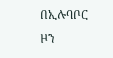በኢሉባቦር ዞን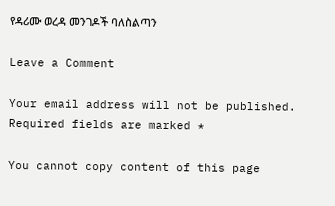የዳሪሙ ወረዳ መንገዶች ባለስልጣን

Leave a Comment

Your email address will not be published. Required fields are marked *

You cannot copy content of this page